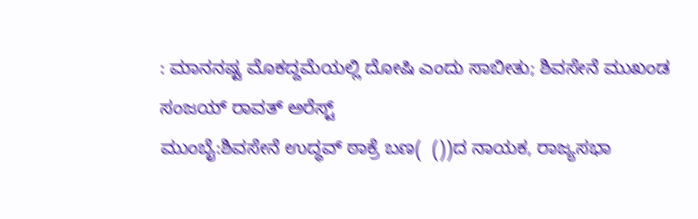: ಮಾನನಷ್ಟ ಮೊಕದ್ದಮೆಯಲ್ಲಿ ದೋಷಿ ಎಂದು ಸಾಬೀತು; ಶಿವಸೇನೆ ಮುಖಂಡ ಸಂಜಯ್‌ ರಾವತ್‌ ಅರೆಸ್ಟ್‌
ಮುಂಬೈ:ಶಿವಸೇನೆ ಉದ್ಧವ್‌ ಠಾಕ್ರೆ ಬಣ(  ())ದ ನಾಯಕ, ರಾಜ್ಯಸಭಾ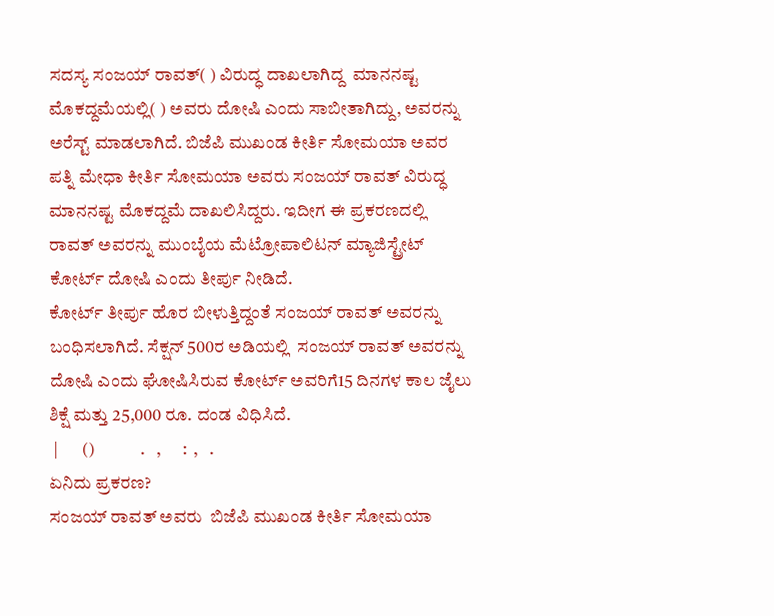ಸದಸ್ಯ ಸಂಜಯ್‌ ರಾವತ್‌( ) ವಿರುದ್ಧ ದಾಖಲಾಗಿದ್ದ  ಮಾನನಷ್ಟ ಮೊಕದ್ದಮೆಯಲ್ಲಿ( ) ಅವರು ದೋಷಿ ಎಂದು ಸಾಬೀತಾಗಿದ್ದು, ಅವರನ್ನು ಅರೆಸ್ಟ್‌ ಮಾಡಲಾಗಿದೆ. ಬಿಜೆಪಿ ಮುಖಂಡ ಕೀರ್ತಿ ಸೋಮಯಾ ಅವರ ಪತ್ನಿ ಮೇಧಾ ಕೀರ್ತಿ ಸೋಮಯಾ ಅವರು ಸಂಜಯ್‌ ರಾವತ್‌ ವಿರುದ್ಧ ಮಾನನಷ್ಟ ಮೊಕದ್ದಮೆ ದಾಖಲಿಸಿದ್ದರು. ಇದೀಗ ಈ ಪ್ರಕರಣದಲ್ಲಿ ರಾವತ್‌ ಅವರನ್ನು ಮುಂಬೈಯ ಮೆಟ್ರೋಪಾಲಿಟನ್‌ ಮ್ಯಾಜಿಸ್ಟ್ರೇಟ್‌ ಕೋರ್ಟ್‌ ದೋಷಿ ಎಂದು ತೀರ್ಪು ನೀಡಿದೆ.
ಕೋರ್ಟ್‌ ತೀರ್ಪು ಹೊರ ಬೀಳುತ್ತಿದ್ದಂತೆ ಸಂಜಯ್‌ ರಾವತ್‌ ಅವರನ್ನು ಬಂಧಿಸಲಾಗಿದೆ. ಸೆಕ್ಷನ್‌ 500ರ ಅಡಿಯಲ್ಲಿ  ಸಂಜಯ್‌ ರಾವತ್‌ ಅವರನ್ನು ದೋಷಿ ಎಂದು ಘೋಷಿಸಿರುವ ಕೋರ್ಟ್‌ ಅವರಿಗೆ15 ದಿನಗಳ ಕಾಲ ಜೈಲು ಶಿಕ್ಷೆ ಮತ್ತು 25,000 ರೂ. ದಂಡ ವಿಧಿಸಿದೆ.
 |       ()             .   ,      :  ,   .
ಏನಿದು ಪ್ರಕರಣ?
ಸಂಜಯ್‌ ರಾವತ್‌ ಅವರು  ಬಿಜೆಪಿ ಮುಖಂಡ ಕೀರ್ತಿ ಸೋಮಯಾ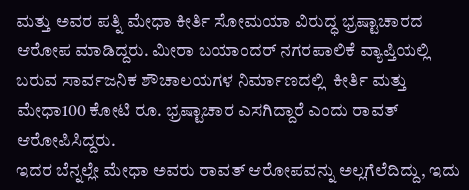ಮತ್ತು ಅವರ ಪತ್ನಿ ಮೇಧಾ ಕೀರ್ತಿ ಸೋಮಯಾ ವಿರುದ್ಧ ಭ್ರಷ್ಟಾಚಾರದ ಆರೋಪ ಮಾಡಿದ್ದರು. ಮೀರಾ ಬಯಾಂದರ್‌ ನಗರಪಾಲಿಕೆ ವ್ಯಾಪ್ತಿಯಲ್ಲಿ ಬರುವ ಸಾರ್ವಜನಿಕ ಶೌಚಾಲಯಗಳ ನಿರ್ಮಾಣದಲ್ಲಿ  ಕೀರ್ತಿ ಮತ್ತು ಮೇಧಾ100 ಕೋಟಿ ರೂ. ಭ್ರಷ್ಟಾಚಾರ ಎಸಗಿದ್ದಾರೆ ಎಂದು ರಾವತ್‌ ಆರೋಪಿಸಿದ್ದರು.
ಇದರ ಬೆನ್ನಲ್ಲೇ ಮೇಧಾ ಅವರು ರಾವತ್‌ ಆರೋಪವನ್ನು ಅಲ್ಲಗೆಲೆದಿದ್ದು, ಇದು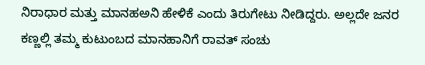ನಿರಾಧಾರ ಮತ್ತು ಮಾನಹಅನಿ ಹೇಳಿಕೆ ಎಂದು ತಿರುಗೇಟು ನೀಡಿದ್ದರು. ಅಲ್ಲದೇ ಜನರ ಕಣ್ಣಲ್ಲಿ ತಮ್ಮ ಕುಟುಂಬದ ಮಾನಹಾನಿಗೆ ರಾವತ್‌ ಸಂಚು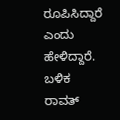ರೂಪಿಸಿದ್ದಾರೆ ಎಂದು ಹೇಳಿದ್ದಾರೆ. ಬಳಿಕ ರಾವತ್‌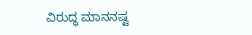ವಿರುದ್ಧ ಮಾನನಷ್ಟ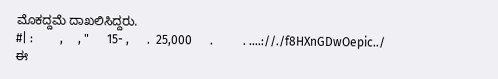ಮೊಕದ್ದಮೆ ದಾಖಲಿಸಿದ್ದರು.
#| :         ,     , "      15- ,      .  25,000      .          . .…://./f8HXnGDwOepic../
ಈ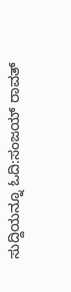ಸುದ್ದಿಯನ್ನೂ ಓದಿ:ಸಂಜಯ್‌ ರಾವತ್‌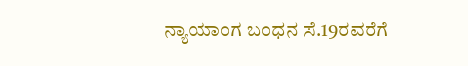ನ್ಯಾಯಾಂಗ ಬಂಧನ ಸೆ.19ರವರೆಗೆ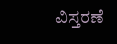ವಿಸ್ತರಣೆ